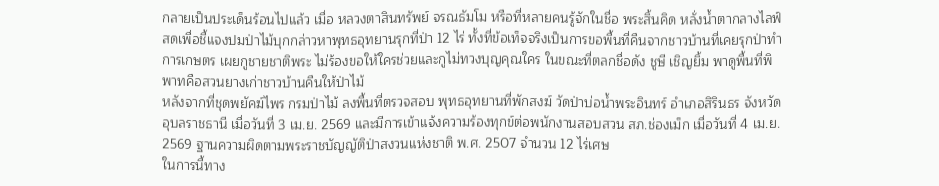กลายเป็นประเด็นร้อนไปแล้ว เมื่อ หลวงตาสินทรัพย์ จรณธัมโม หรือที่หลายคนรู้จักในชื่อ พระสิ้นคิด หลั่งน้ำตากลางไลฟ์สดเพื่อชี้แจงปมป่าไม้บุกกล่าวหาพุทธอุทยานรุกที่ป่า 12 ไร่ ทั้งที่ข้อเท็จจริงเป็นการขอพื้นที่คืนจากชาวบ้านที่เคยรุกป่าทำการเกษตร เผยกูชายชาติพระ ไม่ร้องขอให้ใครช่วยและกูไม่ทวงบุญคุณใคร ในขณะที่ตลกชื่อดัง ชูษี เชิญยิ้ม พาดูพื้นที่พิพาทคือสวนยางเก่าชาวบ้านคืนให้ป่าไม้
หลังจากที่ชุดพยัคฆ์ไพร กรมป่าไม้ ลงพื้นที่ตรวจสอบ พุทธอุทยานที่พักสงฆ์ วัดป่าบ่อน้ำพระอินทร์ อำเภอสิรินธร จังหวัดอุบลราชธานี เมื่อวันที่ 3 เม.ย. 2569 และมีการเข้าแจ้งความร้องทุกข์ต่อพนักงานสอบสวน สภ.ช่องเม็ก เมื่อวันที่ 4 เม.ย. 2569 ฐานความผิดตามพระราชบัญญัติป่าสงวนแห่งชาติ พ.ศ. 2507 จำนวน 12 ไร่เศษ
ในการนี้ทาง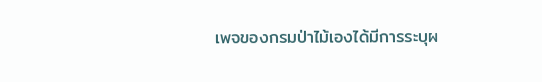เพจของกรมป่าไม้เองได้มีการระบุผ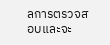ลการตรวจสอบและจะ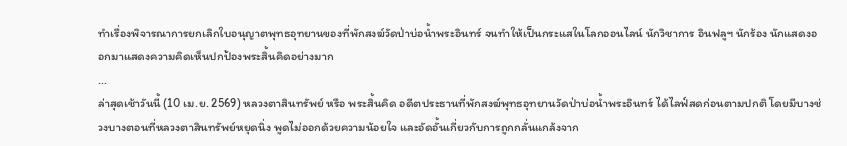ทำเรื่องพิจารณาการยกเลิกใบอนุญาตพุทธอุทยานของที่พักสงฆ์วัดป่าบ่อน้ำพระอินทร์ จนทำให้เป็นกระแสในโลกออนไลน์ นักวิชาการ อินฟลูฯ นักร้อง นักแสดงออกมาแสดงความคิดเห็นปกป้องพระสิ้นคิดอย่างมาก
...
ล่าสุดเช้าวันนี้ (10 เม.ย. 2569) หลวงตาสินทรัพย์ หรือ พระสิ้นคิด อดีตประธานที่พักสงฆ์พุทธอุทยานวัดป่าบ่อน้ำพระอินทร์ ได้ไลฟ์สดก่อนตามปกติ โดยมีบางช่วงบางตอนที่หลวงตาสินทรัพย์หยุดนิ่ง พูดไม่ออกด้วยความน้อยใจ และอัดอั้นเกี่ยวกับการถูกกลั่นแกล้งจาก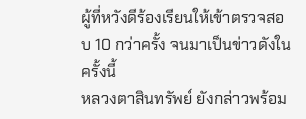ผู้ที่หวังดีร้องเรียนให้เข้าตรวจสอบ 10 กว่าครั้ง จนมาเป็นข่าวดังในครั้งนี้
หลวงตาสินทรัพย์ ยังกล่าวพร้อม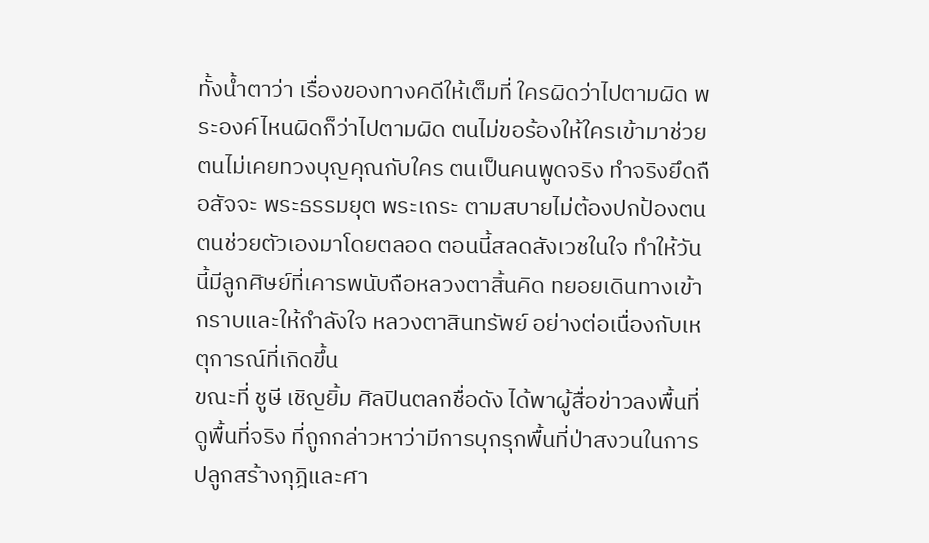ทั้งน้ำตาว่า เรื่องของทางคดีให้เต็มที่ ใครผิดว่าไปตามผิด พระองค์ไหนผิดก็ว่าไปตามผิด ตนไม่ขอร้องให้ใครเข้ามาช่วย ตนไม่เคยทวงบุญคุณกับใคร ตนเป็นคนพูดจริง ทำจริงยึดถือสัจจะ พระธรรมยุต พระเถระ ตามสบายไม่ต้องปกป้องตน ตนช่วยตัวเองมาโดยตลอด ตอนนี้สลดสังเวชในใจ ทำให้วันนี้มีลูกศิษย์ที่เคารพนับถือหลวงตาสิ้นคิด ทยอยเดินทางเข้ากราบและให้กำลังใจ หลวงตาสินทรัพย์ อย่างต่อเนื่องกับเหตุการณ์ที่เกิดขึ้น
ขณะที่ ชูษี เชิญยิ้ม ศิลปินตลกชื่อดัง ได้พาผู้สื่อข่าวลงพื้นที่ดูพื้นที่จริง ที่ถูกกล่าวหาว่ามีการบุกรุกพื้นที่ป่าสงวนในการปลูกสร้างกุฎิและศา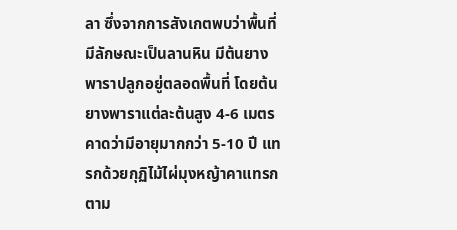ลา ซึ่งจากการสังเกตพบว่าพื้นที่มีลักษณะเป็นลานหิน มีต้นยางพาราปลูกอยู่ตลอดพื้นที่ โดยต้นยางพาราแต่ละต้นสูง 4-6 เมตร คาดว่ามีอายุมากกว่า 5-10 ปี แทรกด้วยกุฏิไม้ไผ่มุงหญ้าคาแทรกตาม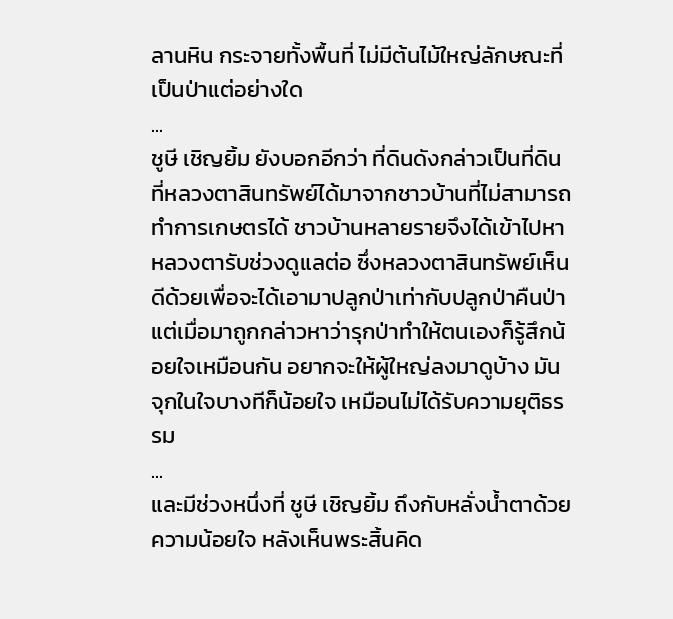ลานหิน กระจายทั้งพื้นที่ ไม่มีต้นไม้ใหญ่ลักษณะที่เป็นป่าแต่อย่างใด
...
ชูษี เชิญยิ้ม ยังบอกอีกว่า ที่ดินดังกล่าวเป็นที่ดินที่หลวงตาสินทรัพย์ได้มาจากชาวบ้านที่ไม่สามารถทำการเกษตรได้ ชาวบ้านหลายรายจึงได้เข้าไปหาหลวงตารับช่วงดูแลต่อ ซึ่งหลวงตาสินทรัพย์เห็นดีด้วยเพื่อจะได้เอามาปลูกป่าเท่ากับปลูกป่าคืนป่า แต่เมื่อมาถูกกล่าวหาว่ารุกป่าทำให้ตนเองก็รู้สึกน้อยใจเหมือนกัน อยากจะให้ผู้ใหญ่ลงมาดูบ้าง มันจุกในใจบางทีก็น้อยใจ เหมือนไม่ได้รับความยุติธรรม
...
และมีช่วงหนึ่งที่ ชูษี เชิญยิ้ม ถึงกับหลั่งน้ำตาด้วยความน้อยใจ หลังเห็นพระสิ้นคิด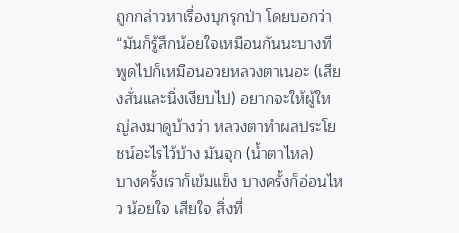ถูกกล่าวหาเรื่องบุกรุกป่า โดยบอกว่า “มันก็รู้สึกน้อยใจเหมือนกันนะบางที พูดไปก็เหมือนอวยหลวงตาเนอะ (เสียงสั่นและนิ่งเงียบไป) อยากจะให้ผู้ใหญ่ลงมาดูบ้างว่า หลวงตาทำผลประโยชน์อะไรไว้บ้าง มันจุก (น้ำตาไหล)
บางครั้งเราก็เข้มแข็ง บางครั้งก็อ่อนไหว น้อยใจ เสียใจ สิ่งที่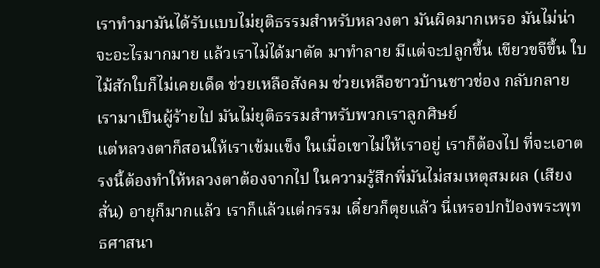เราทำมามันได้รับแบบไม่ยุติธรรมสำหรับหลวงตา มันผิดมากเหรอ มันไม่น่าจะอะไรมากมาย แล้วเราไม่ได้มาตัด มาทำลาย มีแต่จะปลูกขึ้น เขียวขจีขึ้น ใบไม้สักใบก็ไม่เคยเด็ด ช่วยเหลือสังคม ช่วยเหลือชาวบ้านชาวช่อง กลับกลายเรามาเป็นผู้ร้ายไป มันไม่ยุติธรรมสำหรับพวกเราลูกศิษย์
แต่หลวงตาก็สอนให้เราเข้มแข็ง ในเมื่อเขาไม่ให้เราอยู่ เราก็ต้องไป ที่จะเอาตรงนี้ต้องทำให้หลวงตาต้องจากไป ในความรู้สึกพี่มันไม่สมเหตุสมผล (เสียงสั่น) อายุก็มากแล้ว เราก็แล้วแต่กรรม เดี๋ยวก็ตุยแล้ว นี่เหรอปกป้องพระพุทธศาสนา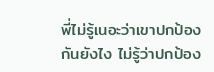พี่ไม่รู้เนอะว่าเขาปกป้องกันยังไง ไม่รู้ว่าปกป้อง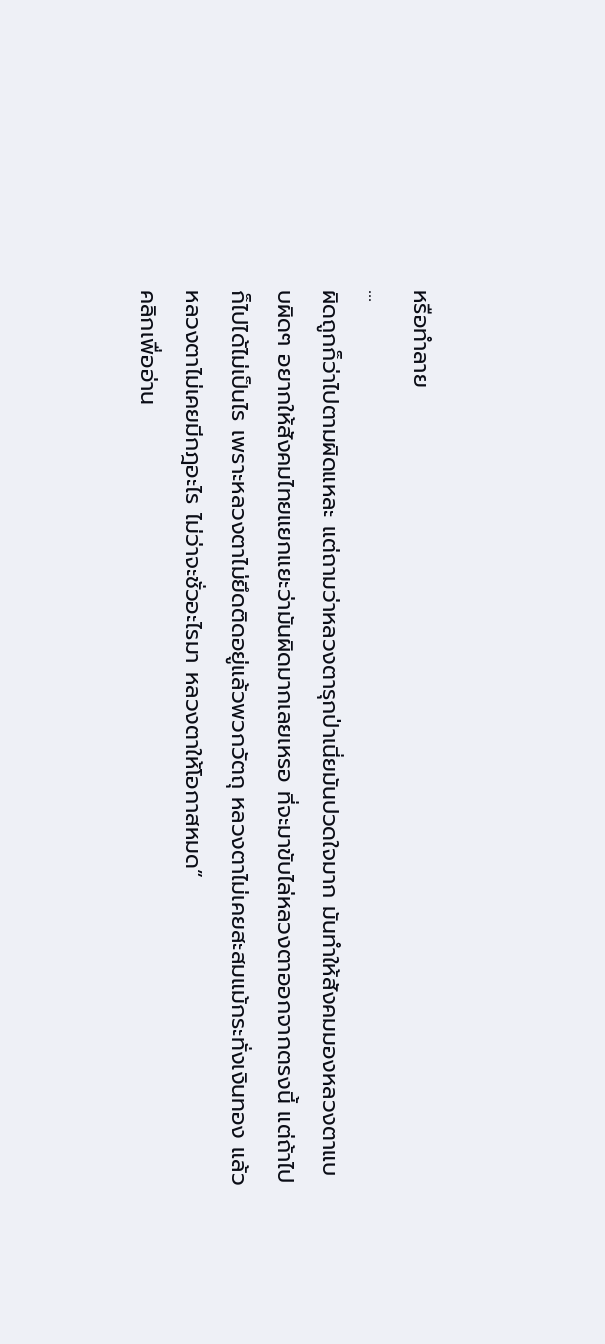หรือทำลาย
...
ผิดถูกก็ว่าไปตามผิดแหละ แต่ถามว่าหลวงตารุกป่าเนี่ยมันปวดใจมาก มันทำให้สังคมมองหลวงตาแบบผิดๆ อยากให้สังคมไทยแยกแยะว่ามันผิดมากเลยเหรอ ที่จะมาขับไล่หลวงตาออกจากตรงนี้ แต่ถ้าไปก็ไปได้ไม่เป็นไร เพราะหลวงตาไม่ยึดติดอยู่แล้วพวกวัตถุ หลวงตาไม่เคยสะสมแม้กระทั่งเงินทอง แล้วหลวงตาไม่เคยมีกฎอะไร ไม่ว่าจะชั่วอะไรมา หลวงตาให้โอกาสหมด”
คลิกเพื่ออ่าน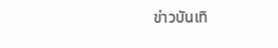ข่าวบันเทิ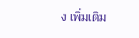ง เพิ่มเติม